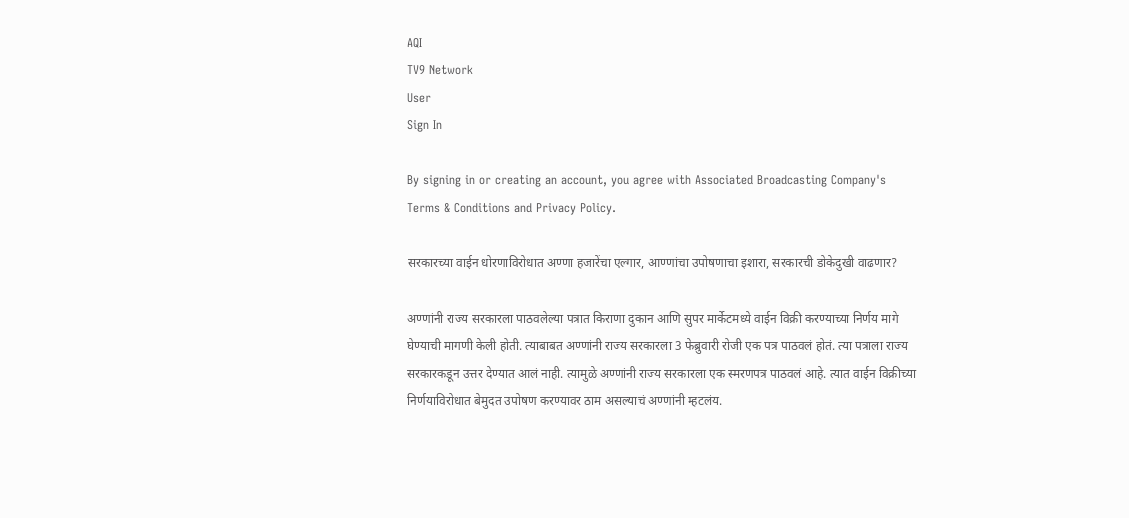AQI
TV9 Network
User
Sign In

By signing in or creating an account, you agree with Associated Broadcasting Company's Terms & Conditions and Privacy Policy.

सरकारच्या वाईन धोरणाविरोधात अण्णा हजारेंचा एल्गार, आण्णांचा उपोषणाचा इशारा, सरकारची डोकेदुखी वाढणार?

अण्णांनी राज्य सरकारला पाठवलेल्या पत्रात किराणा दुकान आणि सुपर मार्केटमध्ये वाईन विक्री करण्याच्या निर्णय मागे घेण्याची मागणी केली होती. त्याबाबत अण्णांनी राज्य सरकारला 3 फेब्रुवारी रोजी एक पत्र पाठवलं होतं. त्या पत्राला राज्य सरकारकडून उत्तर देण्यात आलं नाही. त्यामुळे अण्णांनी राज्य सरकारला एक स्मरणपत्र पाठवलं आहे. त्यात वाईन विक्रीच्या निर्णयाविरोधात बेमुदत उपोषण करण्यावर ठाम असल्याचं अण्णांनी म्हटलंय.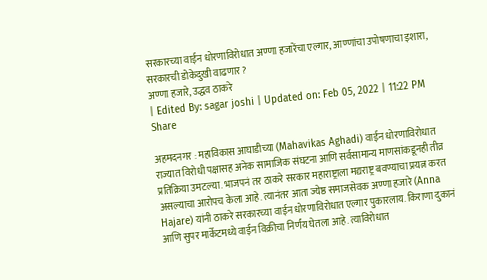सरकारच्या वाईन धोरणाविरोधात अण्णा हजारेंचा एल्गार, आण्णांचा उपोषणाचा इशारा, सरकारची डोकेदुखी वाढणार?
अण्णा हजारे, उद्धव ठाकरे
| Edited By: sagar joshi | Updated on: Feb 05, 2022 | 11:22 PM
Share

अहमदनगर : महाविकास आघाडीच्या (Mahavikas Aghadi) वाईन धोरणाविरोधात राज्यात विरोधी पक्षासह अनेक सामाजिक संघटना आणि सर्वसामान्य माणसांकडूनही तीव्र प्रतिक्रिया उमटल्या. भाजपनं तर ठाकरे सरकार महाराष्ट्राला मद्यराष्ट्र बवण्याचा प्रयत्न करत असल्याचा आरोपच केला आहे. त्यानंतर आता ज्येष्ठ समाजसेवक अण्णा हजारे (Anna Hajare) यांनी ठाकरे सरकारच्या वाईन धोरणाविरोधात एल्गार पुकारलाय. किराणा दुकानं आणि सुपर मार्केटमध्ये वाईन विक्रीचा निर्णय घेतला आहे. त्याविरोधात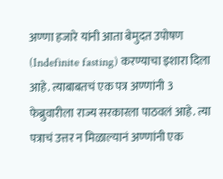अण्णा हजारे यांनी आता बेमुदत उपोषण (Indefinite fasting) करण्याचा इशारा दिला आहे. त्याबाबतचं एक पत्र अण्णांनी 3 फेब्रुवारीला राज्य सरकारला पाठवलं आहे. त्या पत्राचं उत्तर न मिळाल्यानं अण्णांनी एक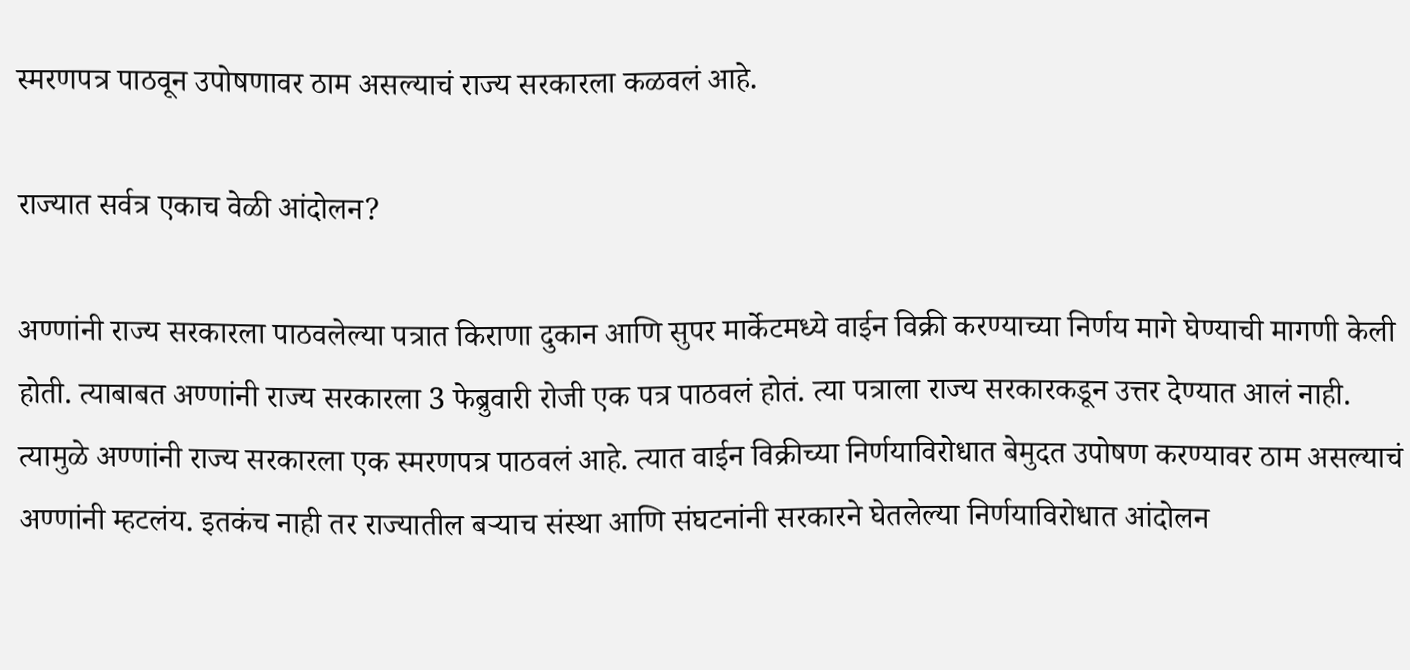स्मरणपत्र पाठवून उपोषणावर ठाम असल्याचं राज्य सरकारला कळवलं आहे.

राज्यात सर्वत्र एकाच वेळी आंदोलन?

अण्णांनी राज्य सरकारला पाठवलेल्या पत्रात किराणा दुकान आणि सुपर मार्केटमध्ये वाईन विक्री करण्याच्या निर्णय मागे घेण्याची मागणी केली होती. त्याबाबत अण्णांनी राज्य सरकारला 3 फेब्रुवारी रोजी एक पत्र पाठवलं होतं. त्या पत्राला राज्य सरकारकडून उत्तर देण्यात आलं नाही. त्यामुळे अण्णांनी राज्य सरकारला एक स्मरणपत्र पाठवलं आहे. त्यात वाईन विक्रीच्या निर्णयाविरोधात बेमुदत उपोषण करण्यावर ठाम असल्याचं अण्णांनी म्हटलंय. इतकंच नाही तर राज्यातील बऱ्याच संस्था आणि संघटनांनी सरकारने घेतलेल्या निर्णयाविरोधात आंदोलन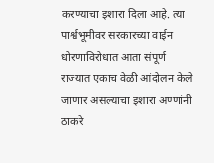करण्याचा इशारा दिला आहे. त्या पार्श्वभूमीवर सरकारच्या वाईन धोरणाविरोधात आता संपूर्ण राज्यात एकाच वेळी आंदोलन केले जाणार असल्याचा इशारा अण्णांनी ठाकरे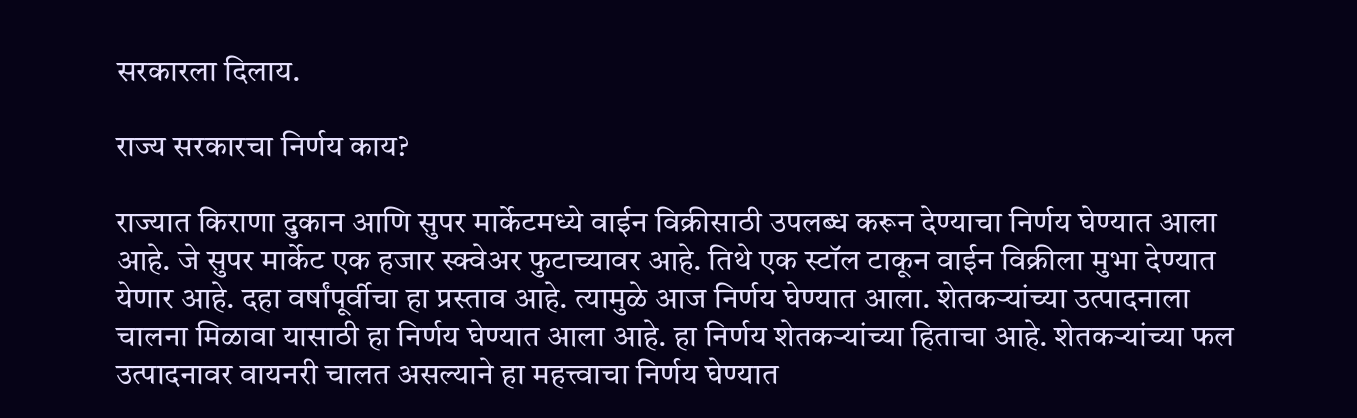सरकारला दिलाय.

राज्य सरकारचा निर्णय काय?

राज्यात किराणा दुकान आणि सुपर मार्केटमध्ये वाईन विक्रीसाठी उपलब्ध करून देण्याचा निर्णय घेण्यात आला आहे. जे सुपर मार्केट एक हजार स्क्वेअर फुटाच्यावर आहे. तिथे एक स्टॉल टाकून वाईन विक्रीला मुभा देण्यात येणार आहे. दहा वर्षांपूर्वीचा हा प्रस्ताव आहे. त्यामुळे आज निर्णय घेण्यात आला. शेतकऱ्यांच्या उत्पादनाला चालना मिळावा यासाठी हा निर्णय घेण्यात आला आहे. हा निर्णय शेतकऱ्यांच्या हिताचा आहे. शेतकऱ्यांच्या फल उत्पादनावर वायनरी चालत असल्याने हा महत्त्वाचा निर्णय घेण्यात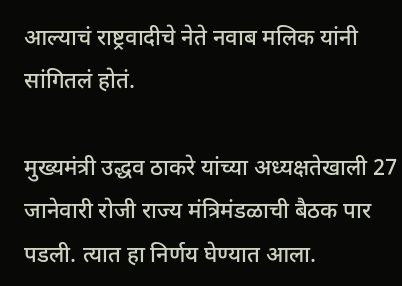आल्याचं राष्ट्रवादीचे नेते नवाब मलिक यांनी सांगितलं होतं.

मुख्यमंत्री उद्धव ठाकरे यांच्या अध्यक्षतेखाली 27 जानेवारी रोजी राज्य मंत्रिमंडळाची बैठक पार पडली. त्यात हा निर्णय घेण्यात आला.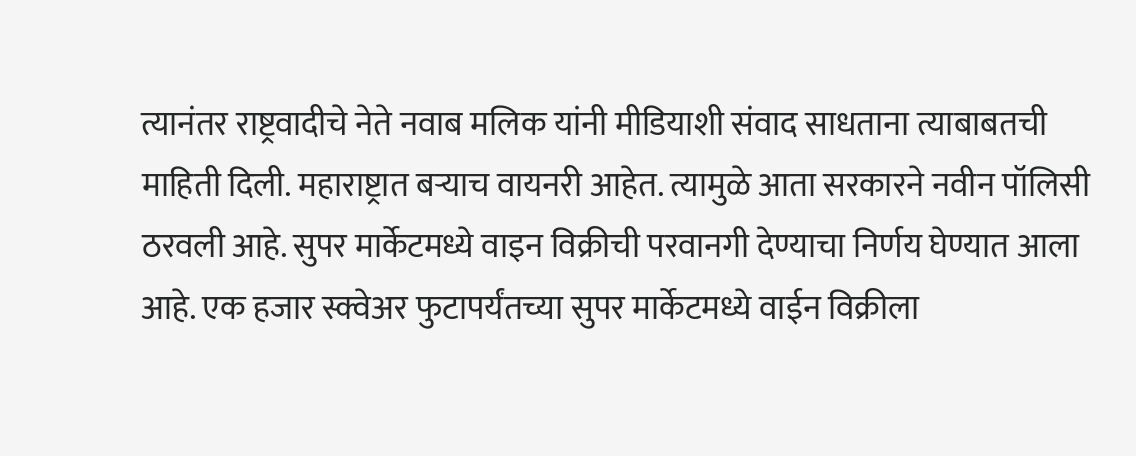त्यानंतर राष्ट्रवादीचे नेते नवाब मलिक यांनी मीडियाशी संवाद साधताना त्याबाबतची माहिती दिली. महाराष्ट्रात बऱ्याच वायनरी आहेत. त्यामुळे आता सरकारने नवीन पॉलिसी ठरवली आहे. सुपर मार्केटमध्ये वाइन विक्रीची परवानगी देण्याचा निर्णय घेण्यात आला आहे. एक हजार स्क्वेअर फुटापर्यंतच्या सुपर मार्केटमध्ये वाईन विक्रीला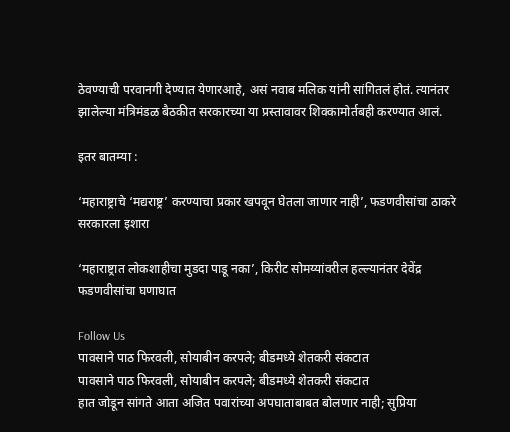ठेवण्याची परवानगी देण्यात येणारआहे, असं नवाब मलिक यांनी सांगितलं होतं. त्यानंतर झालेल्या मंत्रिमंडळ बैठकीत सरकारच्या या प्रस्तावावर शिक्कामोर्तबही करण्यात आलं.

इतर बातम्या :

‘महाराष्ट्राचे ‘मद्यराष्ट्र’ करण्याचा प्रकार खपवून घेतला जाणार नाही’, फडणवीसांचा ठाकरे सरकारला इशारा

‘महाराष्ट्रात लोकशाहीचा मुडदा पाडू नका’, किरीट सोमय्यांवरील हल्ल्यानंतर देवेंद्र फडणवीसांचा घणाघात

Follow Us
पावसाने पाठ फिरवली, सोयाबीन करपले; बीडमध्ये शेतकरी संकटात
पावसाने पाठ फिरवली, सोयाबीन करपले; बीडमध्ये शेतकरी संकटात
हात जोडून सांगते आता अजित पवारांच्या अपघाताबाबत बोलणार नाही; सुप्रिया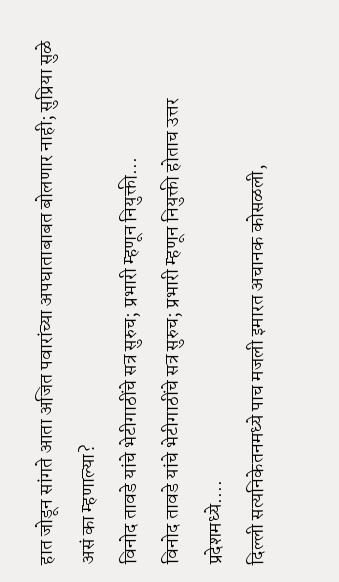हात जोडून सांगते आता अजित पवारांच्या अपघाताबाबत बोलणार नाही; सुप्रिया सुळे असं का म्हणाल्या?
विनोद तावडे यांचे भेटीगाठींचे सत्र सुरुच; प्रभारी म्हणून नियुक्ती...
विनोद तावडे यांचे भेटीगाठींचे सत्र सुरुच; प्रभारी म्हणून नियुक्ती होताच उत्तर प्रदेशमध्ये....
दिल्ली सत्यनिकेतनमध्ये पाच मजली इमारत अचानक कोसळली,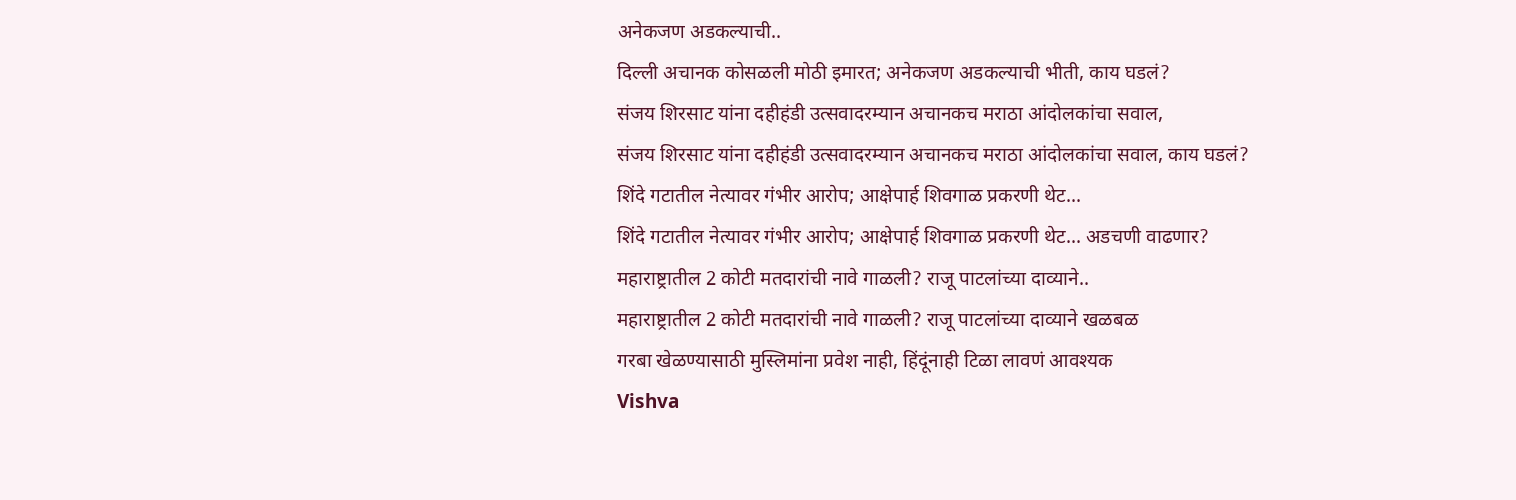अनेकजण अडकल्याची..
दिल्ली अचानक कोसळली मोठी इमारत; अनेकजण अडकल्याची भीती, काय घडलं?
संजय शिरसाट यांना दहीहंडी उत्सवादरम्यान अचानकच मराठा आंदोलकांचा सवाल,
संजय शिरसाट यांना दहीहंडी उत्सवादरम्यान अचानकच मराठा आंदोलकांचा सवाल, काय घडलं?
शिंदे गटातील नेत्यावर गंभीर आरोप; आक्षेपार्ह शिवगाळ प्रकरणी थेट...
शिंदे गटातील नेत्यावर गंभीर आरोप; आक्षेपार्ह शिवगाळ प्रकरणी थेट... अडचणी वाढणार?
महाराष्ट्रातील 2 कोटी मतदारांची नावे गाळली? राजू पाटलांच्या दाव्याने..
महाराष्ट्रातील 2 कोटी मतदारांची नावे गाळली? राजू पाटलांच्या दाव्याने खळबळ
गरबा खेळण्यासाठी मुस्लिमांना प्रवेश नाही, हिंदूंनाही टिळा लावणं आवश्यक
Vishva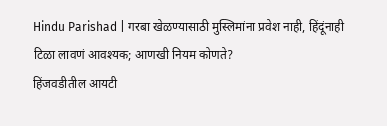Hindu Parishad | गरबा खेळण्यासाठी मुस्लिमांना प्रवेश नाही, हिंदूंनाही टिळा लावणं आवश्यक; आणखी नियम कोणते?
हिंजवडीतील आयटी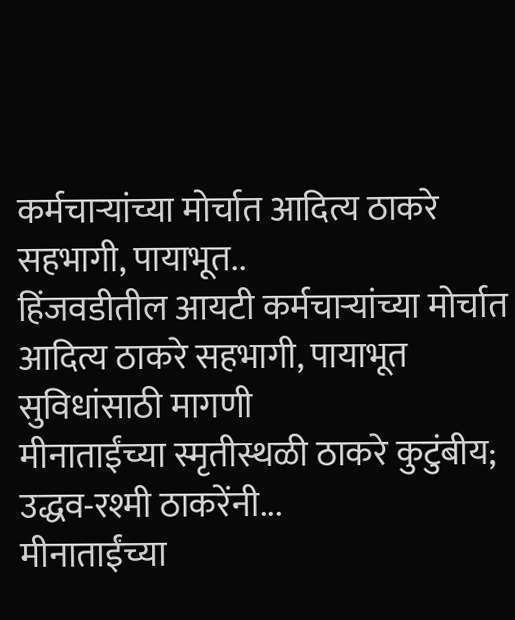कर्मचाऱ्यांच्या मोर्चात आदित्य ठाकरे सहभागी, पायाभूत..
हिंजवडीतील आयटी कर्मचाऱ्यांच्या मोर्चात आदित्य ठाकरे सहभागी, पायाभूत सुविधांसाठी मागणी
मीनाताईंच्या स्मृतीस्थळी ठाकरे कुटुंबीय; उद्धव-रश्मी ठाकरेंनी...
मीनाताईंच्या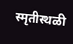स्मृतीस्थळी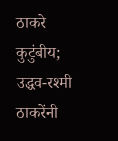ठाकरे कुटुंबीय; उद्धव-रश्मी ठाकरेंनी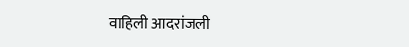वाहिली आदरांजली